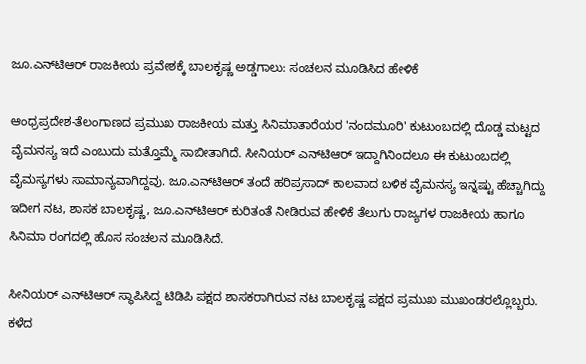ಜೂ.ಎನ್‌ಟಿಆರ್ ರಾಜಕೀಯ ಪ್ರವೇಶಕ್ಕೆ ಬಾಲಕೃಷ್ಣ ಅಡ್ಡಗಾಲು: ಸಂಚಲನ ಮೂಡಿಸಿದ ಹೇಳಿಕೆ

ಆಂಧ್ರಪ್ರದೇಶ-ತೆಲಂಗಾಣದ ಪ್ರಮುಖ ರಾಜಕೀಯ ಮತ್ತು ಸಿನಿಮಾತಾರೆಯರ 'ನಂದಮೂರಿ' ಕುಟುಂಬದಲ್ಲಿ ದೊಡ್ಡ ಮಟ್ಟದ ವೈಮನಸ್ಯ ಇದೆ ಎಂಬುದು ಮತ್ತೊಮ್ಮೆ ಸಾಬೀತಾಗಿದೆ. ಸೀನಿಯರ್ ಎನ್‌ಟಿಆರ್ ಇದ್ದಾಗಿನಿಂದಲೂ ಈ ಕುಟುಂಬದಲ್ಲಿ ವೈಮಸ್ಯಗಳು ಸಾಮಾನ್ಯವಾಗಿದ್ದವು. ಜೂ.ಎನ್‌ಟಿಆರ್‌ ತಂದೆ ಹರಿಪ್ರಸಾದ್ ಕಾಲವಾದ ಬಳಿಕ ವೈಮನಸ್ಯ ಇನ್ನಷ್ಟು ಹೆಚ್ಚಾಗಿದ್ದು ಇದೀಗ ನಟ, ಶಾಸಕ ಬಾಲಕೃಷ್ಣ, ಜೂ.ಎನ್‌ಟಿಆರ್ ಕುರಿತಂತೆ ನೀಡಿರುವ ಹೇಳಿಕೆ ತೆಲುಗು ರಾಜ್ಯಗಳ ರಾಜಕೀಯ ಹಾಗೂ ಸಿನಿಮಾ ರಂಗದಲ್ಲಿ ಹೊಸ ಸಂಚಲನ ಮೂಡಿಸಿದೆ.

ಸೀನಿಯರ್ ಎನ್‌ಟಿಆರ್ ಸ್ಥಾಪಿಸಿದ್ದ ಟಿಡಿಪಿ ಪಕ್ಷದ ಶಾಸಕರಾಗಿರುವ ನಟ ಬಾಲಕೃಷ್ಣ ಪಕ್ಷದ ಪ್ರಮುಖ ಮುಖಂಡರಲ್ಲೊಬ್ಬರು. ಕಳೆದ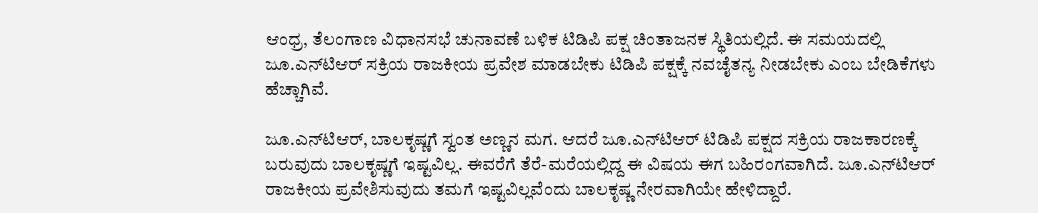ಆಂಧ್ರ, ತೆಲಂಗಾಣ ವಿಧಾನಸಭೆ ಚುನಾವಣೆ ಬಳಿಕ ಟಿಡಿಪಿ ಪಕ್ಷ ಚಿಂತಾಜನಕ ಸ್ಥಿತಿಯಲ್ಲಿದೆ. ಈ ಸಮಯದಲ್ಲಿ ಜೂ.ಎನ್‌ಟಿಆರ್ ಸಕ್ರಿಯ ರಾಜಕೀಯ ಪ್ರವೇಶ ಮಾಡಬೇಕು ಟಿಡಿಪಿ ಪಕ್ಷಕ್ಕೆ ನವಚೈತನ್ಯ ನೀಡಬೇಕು ಎಂಬ ಬೇಡಿಕೆಗಳು ಹೆಚ್ಚಾಗಿವೆ.

ಜೂ.ಎನ್‌ಟಿಆರ್, ಬಾಲಕೃಷ್ಣಗೆ ಸ್ವಂತ ಅಣ್ಣನ ಮಗ. ಆದರೆ ಜೂ.ಎನ್‌ಟಿಆರ್ ಟಿಡಿಪಿ ಪಕ್ಷದ ಸಕ್ರಿಯ ರಾಜಕಾರಣಕ್ಕೆ ಬರುವುದು ಬಾಲಕೃಷ್ಣಗೆ ಇಷ್ಟವಿಲ್ಲ. ಈವರೆಗೆ ತೆರೆ-ಮರೆಯಲ್ಲಿದ್ದ ಈ ವಿಷಯ ಈಗ ಬಹಿರಂಗವಾಗಿದೆ. ಜೂ.ಎನ್‌ಟಿಆರ್ ರಾಜಕೀಯ ಪ್ರವೇಶಿಸುವುದು ತಮಗೆ ಇಷ್ಟವಿಲ್ಲವೆಂದು ಬಾಲಕೃಷ್ಣ ನೇರವಾಗಿಯೇ ಹೇಳಿದ್ದಾರೆ.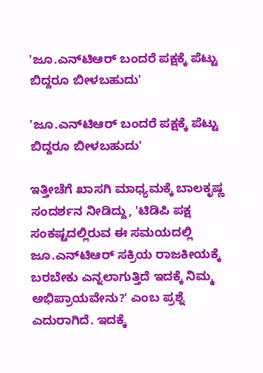'ಜೂ.ಎನ್‌ಟಿಆರ್ ಬಂದರೆ ಪಕ್ಷಕ್ಕೆ ಪೆಟ್ಟು ಬಿದ್ದರೂ ಬೀಳಬಹುದು'

'ಜೂ.ಎನ್‌ಟಿಆರ್ ಬಂದರೆ ಪಕ್ಷಕ್ಕೆ ಪೆಟ್ಟು ಬಿದ್ದರೂ ಬೀಳಬಹುದು'

ಇತ್ತೀಚೆಗೆ ಖಾಸಗಿ ಮಾಧ್ಯಮಕ್ಕೆ ಬಾಲಕೃಷ್ಣ ಸಂದರ್ಶನ ನೀಡಿದ್ದು, 'ಟಿಡಿಪಿ ಪಕ್ಷ ಸಂಕಷ್ಟದಲ್ಲಿರುವ ಈ ಸಮಯದಲ್ಲಿ ಜೂ.ಎನ್‌ಟಿಆರ್ ಸಕ್ರಿಯ ರಾಜಕೀಯಕ್ಕೆ ಬರಬೇಕು ಎನ್ನಲಾಗುತ್ತಿದೆ ಇದಕ್ಕೆ ನಿಮ್ಮ ಅಭಿಪ್ರಾಯವೇನು?' ಎಂಬ ಪ್ರಶ್ನೆ ಎದುರಾಗಿದೆ. ಇದಕ್ಕೆ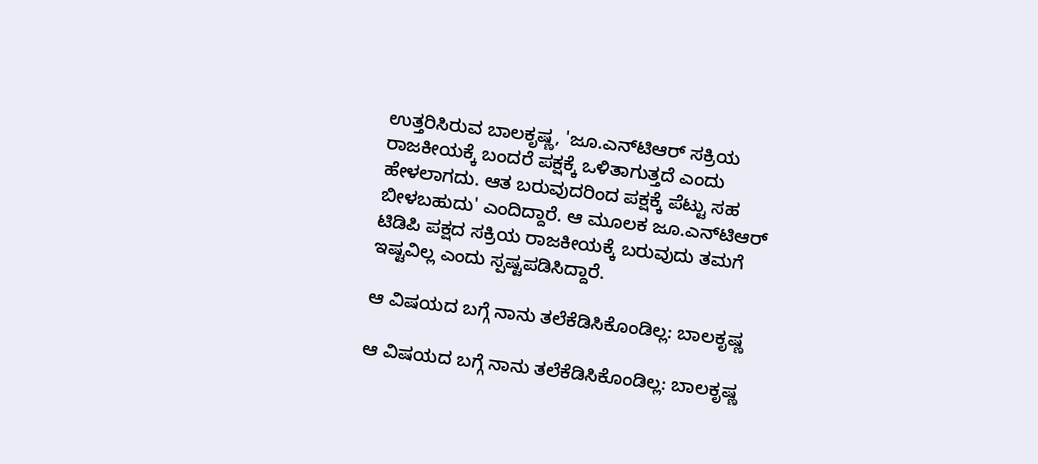ಉತ್ತರಿಸಿರುವ ಬಾಲಕೃಷ್ಣ, 'ಜೂ.ಎನ್‌ಟಿಆರ್ ಸಕ್ರಿಯ ರಾಜಕೀಯಕ್ಕೆ ಬಂದರೆ ಪಕ್ಷಕ್ಕೆ ಒಳಿತಾಗುತ್ತದೆ ಎಂದು ಹೇಳಲಾಗದು. ಆತ ಬರುವುದರಿಂದ ಪಕ್ಷಕ್ಕೆ ಪೆಟ್ಟು ಸಹ ಬೀಳಬಹುದು' ಎಂದಿದ್ದಾರೆ. ಆ ಮೂಲಕ ಜೂ.ಎನ್‌ಟಿಆರ್ ಟಿಡಿಪಿ ಪಕ್ಷದ ಸಕ್ರಿಯ ರಾಜಕೀಯಕ್ಕೆ ಬರುವುದು ತಮಗೆ ಇಷ್ಟವಿಲ್ಲ ಎಂದು ಸ್ಪಷ್ಟಪಡಿಸಿದ್ದಾರೆ.

ಆ ವಿಷಯದ ಬಗ್ಗೆ ನಾನು ತಲೆಕೆಡಿಸಿಕೊಂಡಿಲ್ಲ: ಬಾಲಕೃಷ್ಣ

ಆ ವಿಷಯದ ಬಗ್ಗೆ ನಾನು ತಲೆಕೆಡಿಸಿಕೊಂಡಿಲ್ಲ: ಬಾಲಕೃಷ್ಣ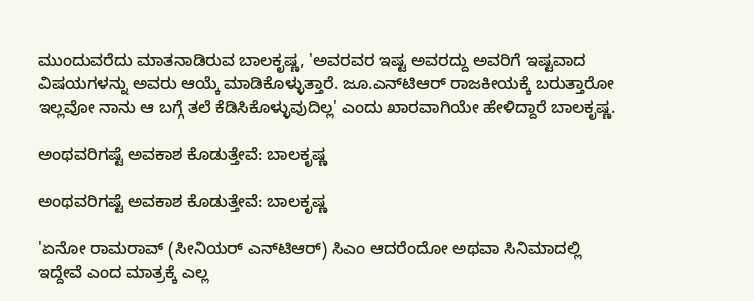ಮುಂದುವರೆದು ಮಾತನಾಡಿರುವ ಬಾಲಕೃಷ್ಣ, 'ಅವರವರ ಇಷ್ಟ ಅವರದ್ದು ಅವರಿಗೆ ಇಷ್ಟವಾದ ವಿಷಯಗಳನ್ನು ಅವರು ಆಯ್ಕೆ ಮಾಡಿಕೊಳ್ಳುತ್ತಾರೆ. ಜೂ.ಎನ್‌ಟಿಆರ್ ರಾಜಕೀಯಕ್ಕೆ ಬರುತ್ತಾರೋ ಇಲ್ಲವೋ ನಾನು ಆ ಬಗ್ಗೆ ತಲೆ ಕೆಡಿಸಿಕೊಳ್ಳುವುದಿಲ್ಲ' ಎಂದು ಖಾರವಾಗಿಯೇ ಹೇಳಿದ್ದಾರೆ ಬಾಲಕೃಷ್ಣ.

ಅಂಥವರಿಗಷ್ಟೆ ಅವಕಾಶ ಕೊಡುತ್ತೇವೆ: ಬಾಲಕೃಷ್ಣ

ಅಂಥವರಿಗಷ್ಟೆ ಅವಕಾಶ ಕೊಡುತ್ತೇವೆ: ಬಾಲಕೃಷ್ಣ

'ಏನೋ ರಾಮರಾವ್ (ಸೀನಿಯರ್ ಎನ್‌ಟಿಆರ್) ಸಿಎಂ ಆದರೆಂದೋ ಅಥವಾ ಸಿನಿಮಾದಲ್ಲಿ ಇದ್ದೇವೆ ಎಂದ ಮಾತ್ರಕ್ಕೆ ಎಲ್ಲ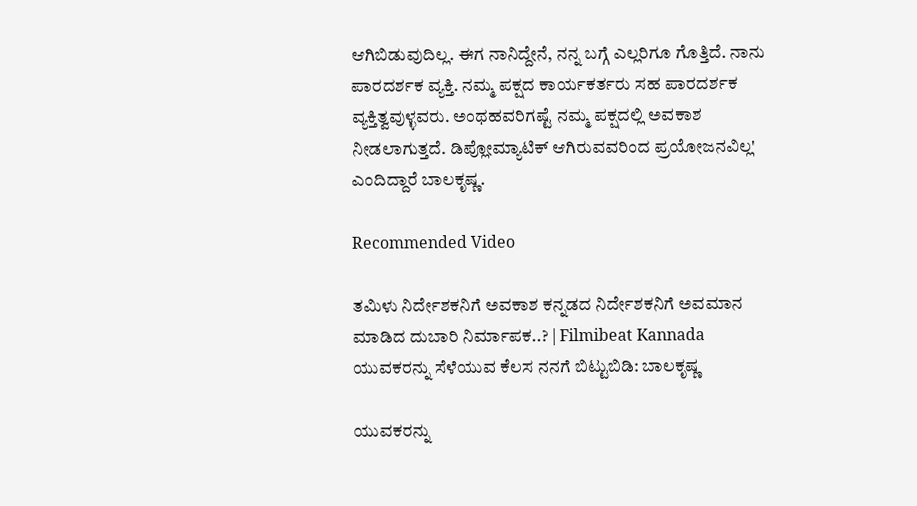ಆಗಿಬಿಡುವುದಿಲ್ಲ. ಈಗ ನಾನಿದ್ದೇನೆ, ನನ್ನ ಬಗ್ಗೆ ಎಲ್ಲರಿಗೂ ಗೊತ್ತಿದೆ. ನಾನು ಪಾರದರ್ಶಕ ವ್ಯಕ್ತಿ. ನಮ್ಮ ಪಕ್ಷದ ಕಾರ್ಯಕರ್ತರು ಸಹ ಪಾರದರ್ಶಕ ವ್ಯಕ್ತಿತ್ವವುಳ್ಳವರು. ಅಂಥಹವರಿಗಷ್ಟೆ ನಮ್ಮ ಪಕ್ಷದಲ್ಲಿ ಅವಕಾಶ ನೀಡಲಾಗುತ್ತದೆ. ಡಿಪ್ಲೋಮ್ಯಾಟಿಕ್‌ ಆಗಿರುವವರಿಂದ ಪ್ರಯೋಜನವಿಲ್ಲ' ಎಂದಿದ್ದಾರೆ ಬಾಲಕೃಷ್ಣ.

Recommended Video

ತಮಿಳು ನಿರ್ದೇಶಕನಿಗೆ ಅವಕಾಶ ಕನ್ನಡದ ನಿರ್ದೇಶಕನಿಗೆ ಅವಮಾನ ಮಾಡಿದ ದುಬಾರಿ ನಿರ್ಮಾಪಕ..? | Filmibeat Kannada
ಯುವಕರನ್ನು ಸೆಳೆಯುವ ಕೆಲಸ ನನಗೆ ಬಿಟ್ಟುಬಿಡಿ: ಬಾಲಕೃಷ್ಣ

ಯುವಕರನ್ನು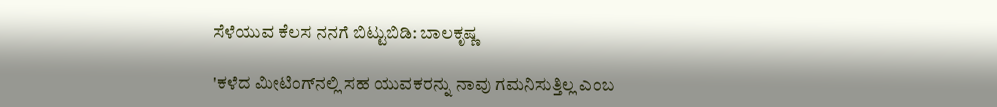ಸೆಳೆಯುವ ಕೆಲಸ ನನಗೆ ಬಿಟ್ಟುಬಿಡಿ: ಬಾಲಕೃಷ್ಣ

'ಕಳೆದ ಮೀಟಿಂಗ್‌ನಲ್ಲಿ ಸಹ ಯುವಕರನ್ನು ನಾವು ಗಮನಿಸುತ್ತಿಲ್ಲ ಎಂಬ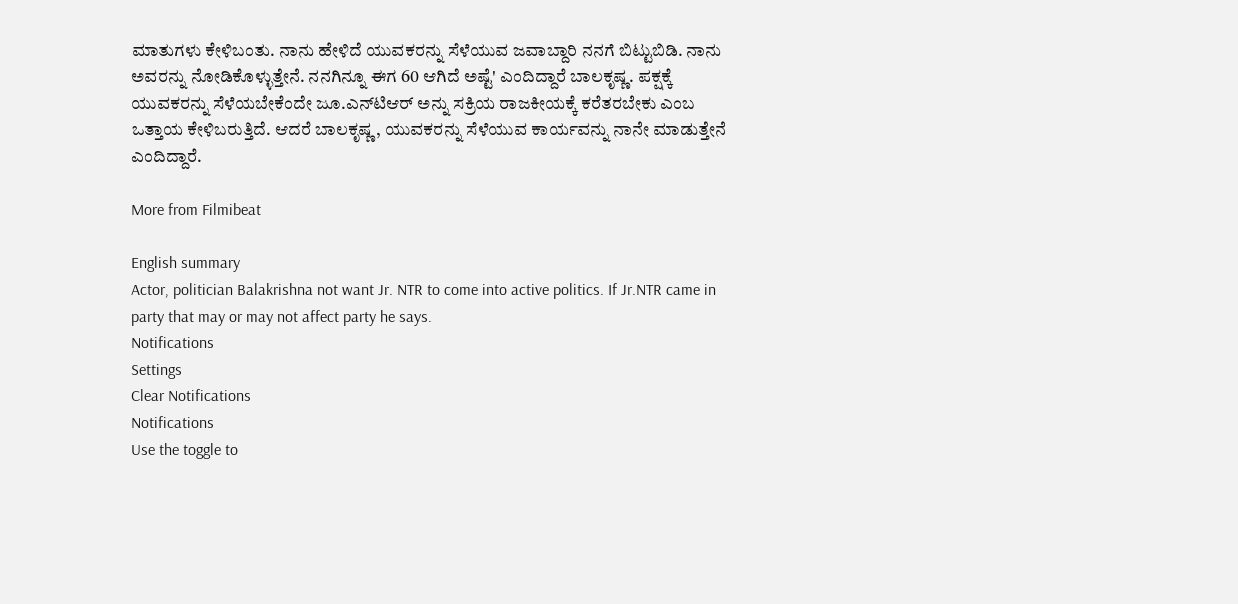ಮಾತುಗಳು ಕೇಳಿಬಂತು. ನಾನು ಹೇಳಿದೆ ಯುವಕರನ್ನು ಸೆಳೆಯುವ ಜವಾಬ್ದಾರಿ ನನಗೆ ಬಿಟ್ಟುಬಿಡಿ. ನಾನು ಅವರನ್ನು ನೋಡಿಕೊಳ್ಳುತ್ತೇನೆ. ನನಗಿನ್ನೂ ಈಗ 60 ಆಗಿದೆ ಅಷ್ಟೆ' ಎಂದಿದ್ದಾರೆ ಬಾಲಕೃಷ್ಣ. ಪಕ್ಷಕ್ಕೆ ಯುವಕರನ್ನು ಸೆಳೆಯಬೇಕೆಂದೇ ಜೂ.ಎನ್‌ಟಿಆರ್‌ ಅನ್ನು ಸಕ್ರಿಯ ರಾಜಕೀಯಕ್ಕೆ ಕರೆತರಬೇಕು ಎಂಬ ಒತ್ತಾಯ ಕೇಳಿಬರುತ್ತಿದೆ. ಆದರೆ ಬಾಲಕೃಷ್ಣ, ಯುವಕರನ್ನು ಸೆಳೆಯುವ ಕಾರ್ಯವನ್ನು ನಾನೇ ಮಾಡುತ್ತೇನೆ ಎಂದಿದ್ದಾರೆ.

More from Filmibeat

English summary
Actor, politician Balakrishna not want Jr. NTR to come into active politics. If Jr.NTR came in party that may or may not affect party he says.
Notifications
Settings
Clear Notifications
Notifications
Use the toggle to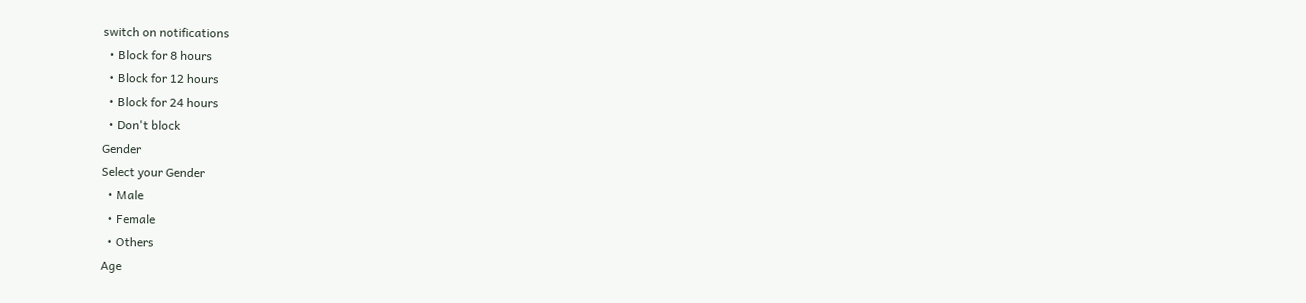switch on notifications
  • Block for 8 hours
  • Block for 12 hours
  • Block for 24 hours
  • Don't block
Gender
Select your Gender
  • Male
  • Female
  • Others
Age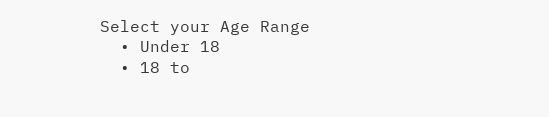Select your Age Range
  • Under 18
  • 18 to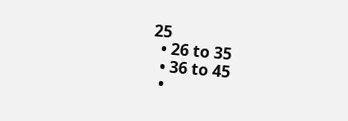25
  • 26 to 35
  • 36 to 45
  •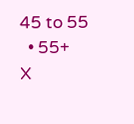45 to 55
  • 55+
X